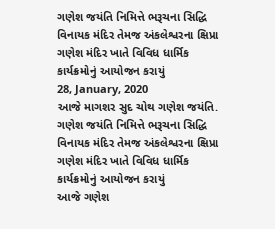ગણેશ જયંતિ નિમિત્તે ભરૂચના સિદ્ધિ વિનાયક મંદિર તેમજ અંકલેશ્વરના ક્ષિપ્રા ગણેશ મંદિર ખાતે વિવિધ ધાર્મિક કાર્યક્રમોનું આયોજન કરાયું
28, January, 2020
આજે માગશર સુદ ચોથ ગણેશ જયંતિ.
ગણેશ જયંતિ નિમિત્તે ભરૂચના સિદ્ધિ વિનાયક મંદિર તેમજ અંકલેશ્વરના ક્ષિપ્રા ગણેશ મંદિર ખાતે વિવિધ ધાર્મિક કાર્યક્રમોનું આયોજન કરાયું
આજે ગણેશ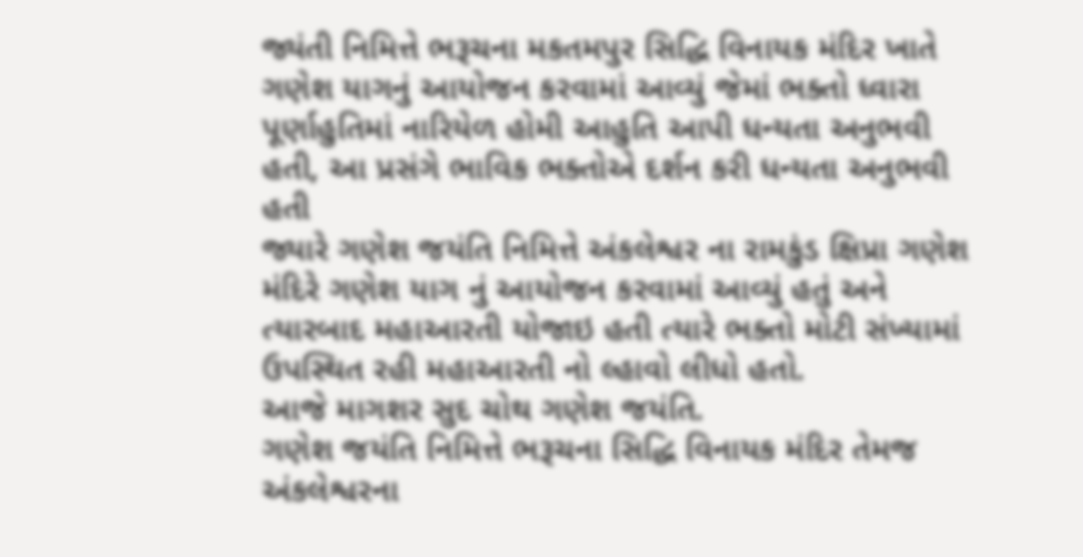જ્યંતી નિમિત્તે ભરૂચના મકતમપુર સિદ્ધિ વિનાયક મંદિર ખાતે ગણેશ યાગનું આયોજન કરવામાં આવ્યું જેમાં ભક્તો ધ્વારા પૂર્ણાહુતિમાં નારિયેળ હોમી આહુતિ આપી ધન્યતા અનુભવી હતી, આ પ્રસંગે ભાવિક ભક્તોએ દર્શન કરી ધન્યતા અનુભવી હતી
જ્યારે ગણેશ જયંતિ નિમિત્તે અંકલેશ્વર ના રામકુંડ ક્ષિપ્રા ગણેશ મંદિરે ગણેશ યાગ નું આયોજન કરવામાં આવ્યું હતું અને ત્યારબાદ મહાઆરતી યોજાઇ હતી ત્યારે ભક્તો મોટી સંખ્યામાં ઉપસ્થિત રહી મહાઆરતી નો લ્હાવો લીધો હતો.
આજે માગશર સુદ ચોથ ગણેશ જયંતિ.
ગણેશ જયંતિ નિમિત્તે ભરૂચના સિદ્ધિ વિનાયક મંદિર તેમજ અંકલેશ્વરના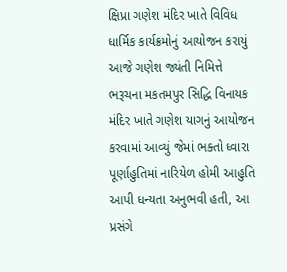ક્ષિપ્રા ગણેશ મંદિર ખાતે વિવિધ ધાર્મિક કાર્યક્રમોનું આયોજન કરાયું
આજે ગણેશ જ્યંતી નિમિત્તે ભરૂચના મકતમપુર સિદ્ધિ વિનાયક મંદિર ખાતે ગણેશ યાગનું આયોજન કરવામાં આવ્યું જેમાં ભક્તો ધ્વારા પૂર્ણાહુતિમાં નારિયેળ હોમી આહુતિ આપી ધન્યતા અનુભવી હતી, આ પ્રસંગે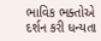ભાવિક ભક્તોએ દર્શન કરી ધન્યતા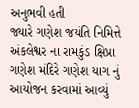અનુભવી હતી
જ્યારે ગણેશ જયંતિ નિમિત્તે અંકલેશ્વર ના રામકુંડ ક્ષિપ્રા ગણેશ મંદિરે ગણેશ યાગ નું આયોજન કરવામાં આવ્યું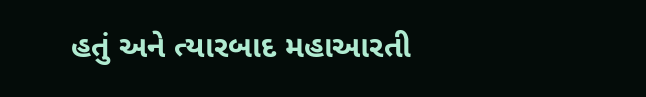હતું અને ત્યારબાદ મહાઆરતી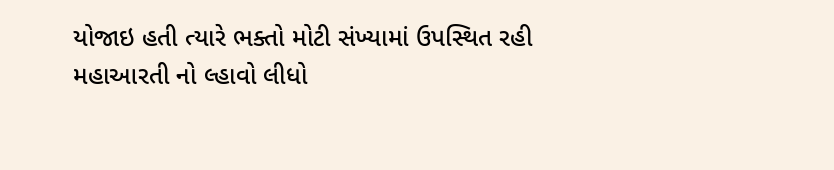યોજાઇ હતી ત્યારે ભક્તો મોટી સંખ્યામાં ઉપસ્થિત રહી મહાઆરતી નો લ્હાવો લીધો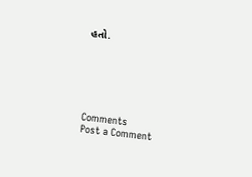હતો.






Comments
Post a Comment